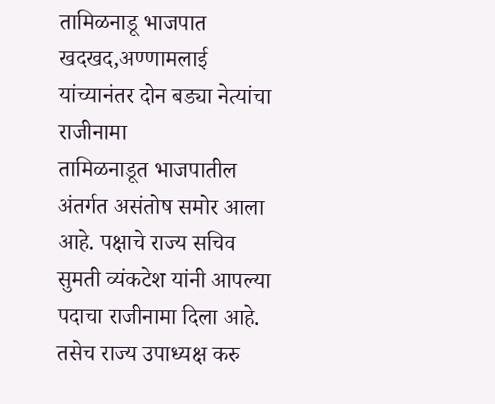तामिळनाडू भाजपात खदखद,अण्णामलाई यांच्यानंतर दोन बड्या नेत्यांचा राजीनामा
तामिळनाडूत भाजपातील अंतर्गत असंतोष समोर आला आहे. पक्षाचे राज्य सचिव सुमती व्यंकटेश यांनी आपल्या पदाचा राजीनामा दिला आहे. तसेच राज्य उपाध्यक्ष करु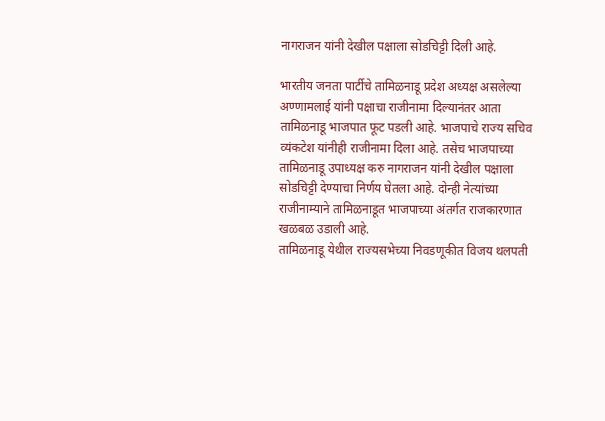नागराजन यांनी देखील पक्षाला सोडचिट्टी दिली आहे.

भारतीय जनता पार्टीचे तामिळनाडू प्रदेश अध्यक्ष असलेल्या अण्णामलाई यांनी पक्षाचा राजीनामा दिल्यानंतर आता तामिळनाडू भाजपात फूट पडली आहे. भाजपाचे राज्य सचिव व्यंकटेश यांनीही राजीनामा दिला आहे. तसेच भाजपाच्या तामिळनाडू उपाध्यक्ष करु नागराजन यांनी देखील पक्षाला सोडचिट्टी देण्याचा निर्णय घेतला आहे. दोन्ही नेत्यांच्या राजीनाम्याने तामिळनाडूत भाजपाच्या अंतर्गत राजकारणात खळबळ उडाली आहे.
तामिळनाडू येथील राज्यसभेच्या निवडणूकीत विजय थलपती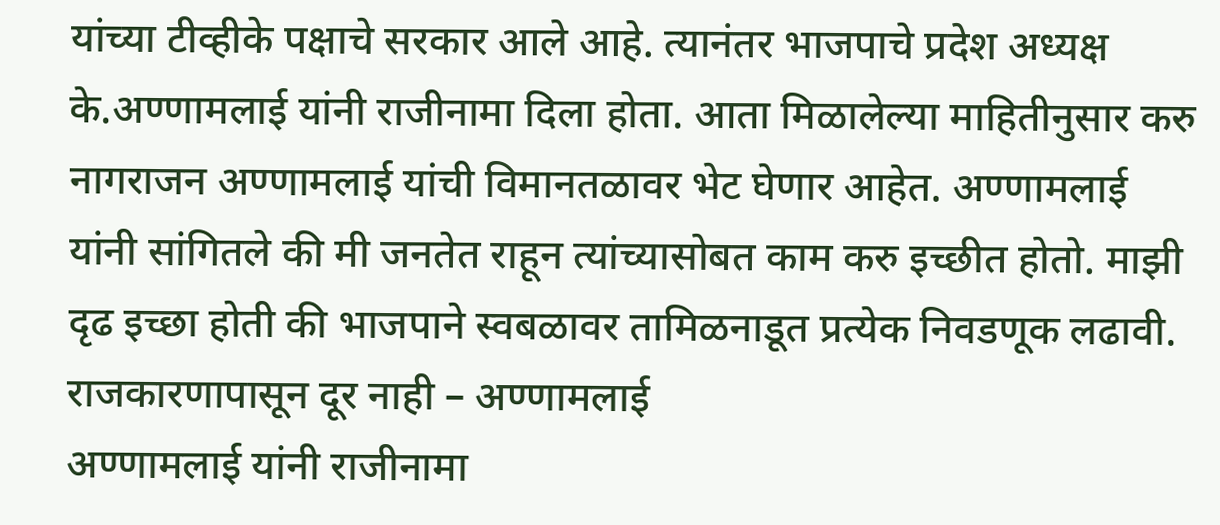यांच्या टीव्हीके पक्षाचे सरकार आले आहे. त्यानंतर भाजपाचे प्रदेश अध्यक्ष के.अण्णामलाई यांनी राजीनामा दिला होता. आता मिळालेल्या माहितीनुसार करु नागराजन अण्णामलाई यांची विमानतळावर भेट घेणार आहेत. अण्णामलाई यांनी सांगितले की मी जनतेत राहून त्यांच्यासोबत काम करु इच्छीत होतो. माझी दृढ इच्छा होती की भाजपाने स्वबळावर तामिळनाडूत प्रत्येक निवडणूक लढावी.
राजकारणापासून दूर नाही – अण्णामलाई
अण्णामलाई यांनी राजीनामा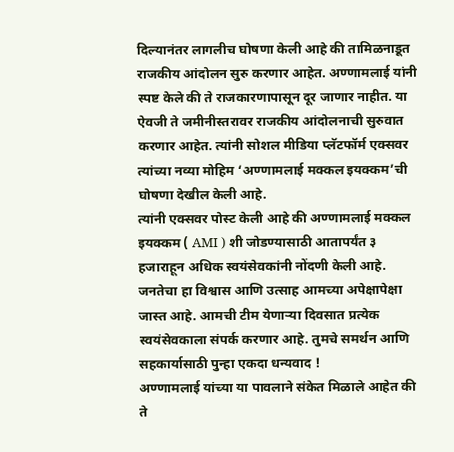दिल्यानंतर लागलीच घोषणा केली आहे की तामिळनाडूत राजकीय आंदोलन सुरु करणार आहेत. अण्णामलाई यांनी स्पष्ट केले की ते राजकारणापासून दूर जाणार नाहीत. या ऐवजी ते जमीनीस्तरावर राजकीय आंदोलनाची सुरुवात करणार आहेत. त्यांनी सोशल मीडिया प्लॅटफॉर्म एक्सवर त्यांच्या नव्या मोहिम ‘अण्णामलाई मक्कल इयक्कम’ची घोषणा देखील केली आहे.
त्यांनी एक्सवर पोस्ट केली आहे की अण्णामलाई मक्कल इयक्कम ( AMI ) शी जोडण्यासाठी आतापर्यंत ३ हजाराहून अधिक स्वयंसेवकांनी नोंदणी केली आहे. जनतेचा हा विश्वास आणि उत्साह आमच्या अपेक्षापेक्षा जास्त आहे. आमची टीम येणाऱ्या दिवसात प्रत्येक स्वयंसेवकाला संपर्क करणार आहे. तुमचे समर्थन आणि सहकार्यासाठी पुन्हा एकदा धन्यवाद !
अण्णामलाई यांच्या या पावलाने संकेत मिळाले आहेत की ते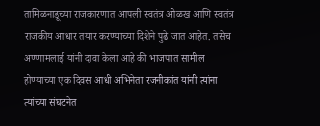तामिळनाडूच्या राजकारणात आपली स्वतंत्र ओळख आणि स्वतंत्र राजकीय आधार तयार करण्याच्या दिशेने पुढे जात आहेत. तसेच अण्णामलाई यांनी दावा केला आहे की भाजपात सामील होण्याच्या एक दिवस आधी अभिनेता रजनीकांत यांनी त्यांना त्यांच्या संघटनेत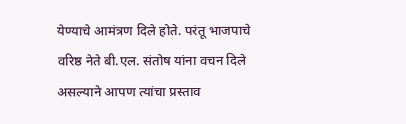येण्याचे आमंत्रण दिले होते. परंतू भाजपाचे वरिष्ठ नेते बी.एल. संतोष यांना वचन दिले असल्याने आपण त्यांचा प्रस्ताव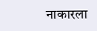नाकारला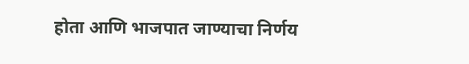होता आणि भाजपात जाण्याचा निर्णय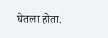घेतला होता.